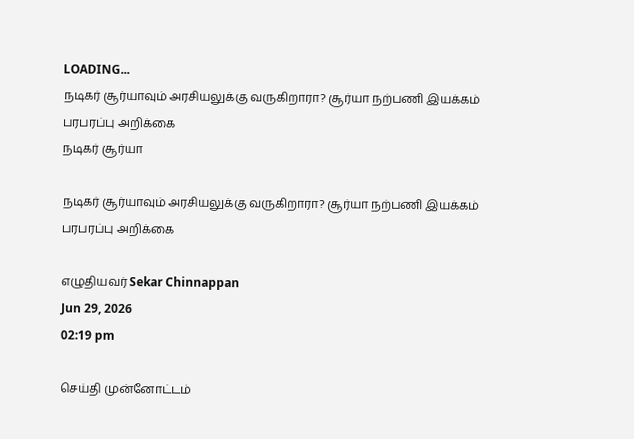LOADING...
நடிகர் சூர்யாவும் அரசியலுக்கு வருகிறாரா? சூர்யா நற்பணி இயக்கம் பரபரப்பு அறிக்கை
நடிகர் சூர்யா

நடிகர் சூர்யாவும் அரசியலுக்கு வருகிறாரா? சூர்யா நற்பணி இயக்கம் பரபரப்பு அறிக்கை

எழுதியவர் Sekar Chinnappan
Jun 29, 2026
02:19 pm

செய்தி முன்னோட்டம்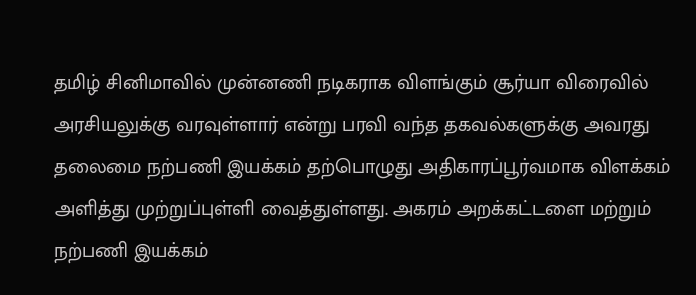தமிழ் சினிமாவில் முன்னணி நடிகராக விளங்கும் சூர்யா விரைவில் அரசியலுக்கு வரவுள்ளார் என்று பரவி வந்த தகவல்களுக்கு அவரது தலைமை நற்பணி இயக்கம் தற்பொழுது அதிகாரப்பூர்வமாக விளக்கம் அளித்து முற்றுப்புள்ளி வைத்துள்ளது. அகரம் அறக்கட்டளை மற்றும் நற்பணி இயக்கம்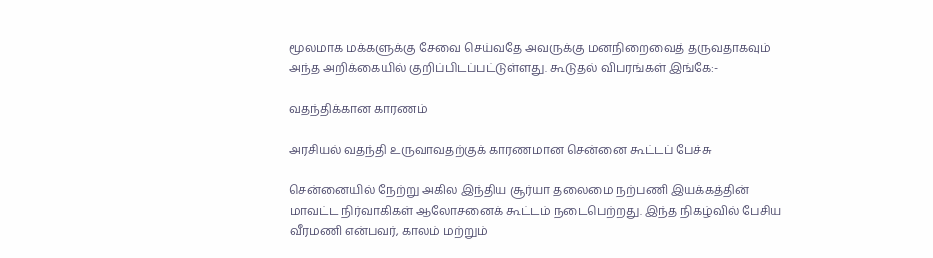மூலமாக மக்களுக்கு சேவை செய்வதே அவருக்கு மனநிறைவைத் தருவதாகவும் அந்த அறிக்கையில் குறிப்பிடப்பட்டுள்ளது. கூடுதல் விபரங்கள் இங்கே:-

வதந்திக்கான காரணம்

அரசியல் வதந்தி உருவாவதற்குக் காரணமான சென்னை கூட்டப் பேச்சு

சென்னையில் நேற்று அகில இந்திய சூர்யா தலைமை நற்பணி இயக்கத்தின் மாவட்ட நிர்வாகிகள் ஆலோசனைக் கூட்டம் நடைபெற்றது. இந்த நிகழ்வில் பேசிய வீரமணி என்பவர், காலம் மற்றும்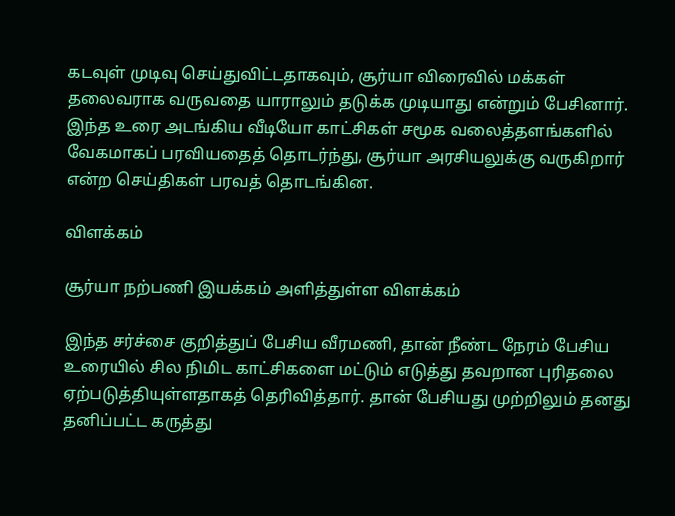கடவுள் முடிவு செய்துவிட்டதாகவும், சூர்யா விரைவில் மக்கள் தலைவராக வருவதை யாராலும் தடுக்க முடியாது என்றும் பேசினார். இந்த உரை அடங்கிய வீடியோ காட்சிகள் சமூக வலைத்தளங்களில் வேகமாகப் பரவியதைத் தொடர்ந்து, சூர்யா அரசியலுக்கு வருகிறார் என்ற செய்திகள் பரவத் தொடங்கின.

விளக்கம்

சூர்யா நற்பணி இயக்கம் அளித்துள்ள விளக்கம்

இந்த சர்ச்சை குறித்துப் பேசிய வீரமணி, தான் நீண்ட நேரம் பேசிய உரையில் சில நிமிட காட்சிகளை மட்டும் எடுத்து தவறான புரிதலை ஏற்படுத்தியுள்ளதாகத் தெரிவித்தார். தான் பேசியது முற்றிலும் தனது தனிப்பட்ட கருத்து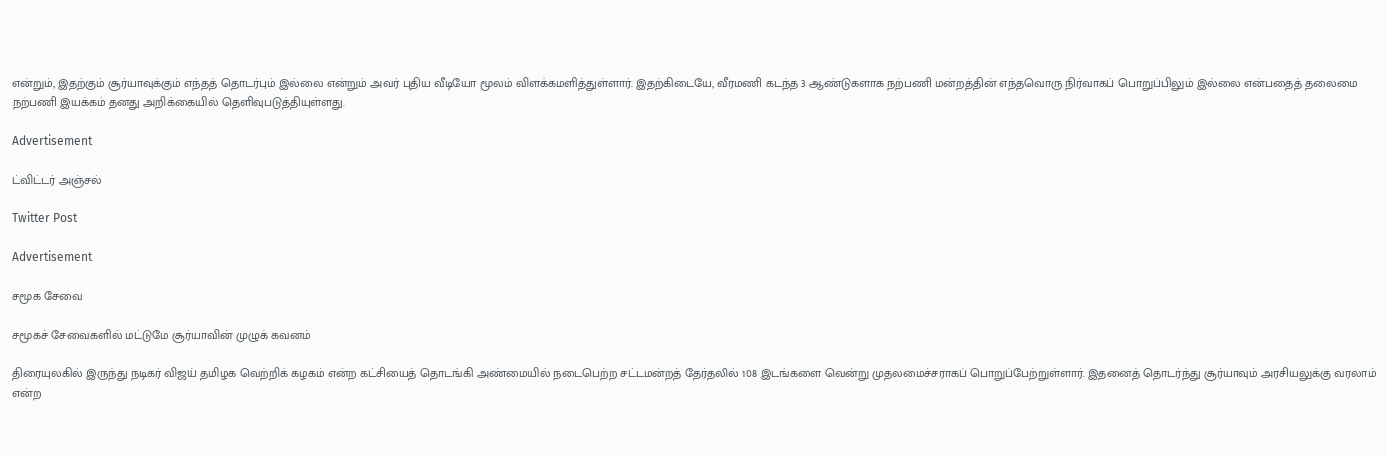என்றும், இதற்கும் சூர்யாவுக்கும் எந்தத் தொடர்பும் இல்லை என்றும் அவர் புதிய வீடியோ மூலம் விளக்கமளித்துள்ளார். இதற்கிடையே, வீரமணி கடந்த 3 ஆண்டுகளாக நற்பணி மன்றத்தின் எந்தவொரு நிர்வாகப் பொறுப்பிலும் இல்லை என்பதைத் தலைமை நற்பணி இயக்கம் தனது அறிக்கையில் தெளிவுபடுத்தியுள்ளது.

Advertisement

ட்விட்டர் அஞ்சல்

Twitter Post

Advertisement

சமூக சேவை

சமூகச் சேவைகளில் மட்டுமே சூர்யாவின் முழுக் கவனம்

திரையுலகில் இருந்து நடிகர் விஜய் தமிழக வெற்றிக் கழகம் என்ற கட்சியைத் தொடங்கி அண்மையில் நடைபெற்ற சட்டமன்றத் தேர்தலில் 108 இடங்களை வென்று முதலமைச்சராகப் பொறுப்பேற்றுள்ளார். இதனைத் தொடர்ந்து சூர்யாவும் அரசியலுக்கு வரலாம் என்ற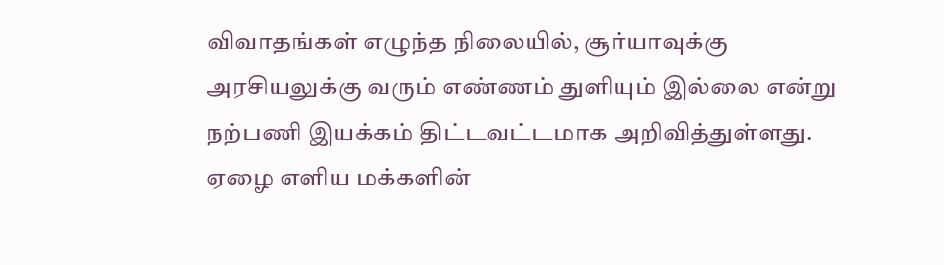விவாதங்கள் எழுந்த நிலையில், சூர்யாவுக்கு அரசியலுக்கு வரும் எண்ணம் துளியும் இல்லை என்று நற்பணி இயக்கம் திட்டவட்டமாக அறிவித்துள்ளது. ஏழை எளிய மக்களின்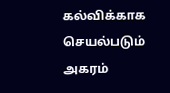கல்விக்காக செயல்படும் அகரம்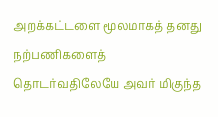அறக்கட்டளை மூலமாகத் தனது நற்பணிகளைத் தொடர்வதிலேயே அவர் மிகுந்த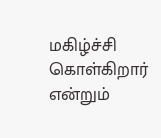மகிழ்ச்சி கொள்கிறார் என்றும்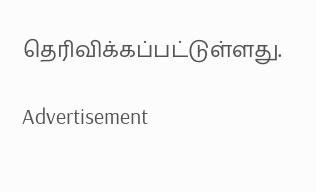தெரிவிக்கப்பட்டுள்ளது.

Advertisement